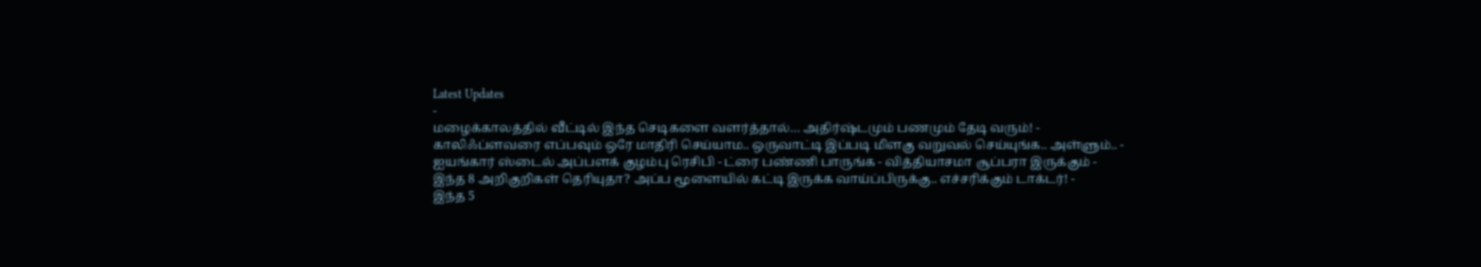Latest Updates
-
மழைக்காலத்தில் வீட்டில் இந்த செடிகளை வளர்த்தால்… அதிர்ஷ்டமும் பணமும் தேடி வரும்! -
காலிஃப்ளவரை எப்பவும் ஒரே மாதிரி செய்யாம.. ஒருவாட்டி இப்படி மிளகு வறுவல் செய்யுங்க.. அள்ளும்.. -
ஐயங்கார் ஸ்டைல் அப்பளக் குழம்பு ரெசிபி - ட்ரை பண்ணி பாருங்க - வித்தியாசமா சூப்பரா இருக்கும் -
இந்த 8 அறிகுறிகள் தெரியுதா? அப்ப மூளையில் கட்டி இருக்க வாய்ப்பிருக்கு.. எச்சரிக்கும் டாக்டர்! -
இந்த 5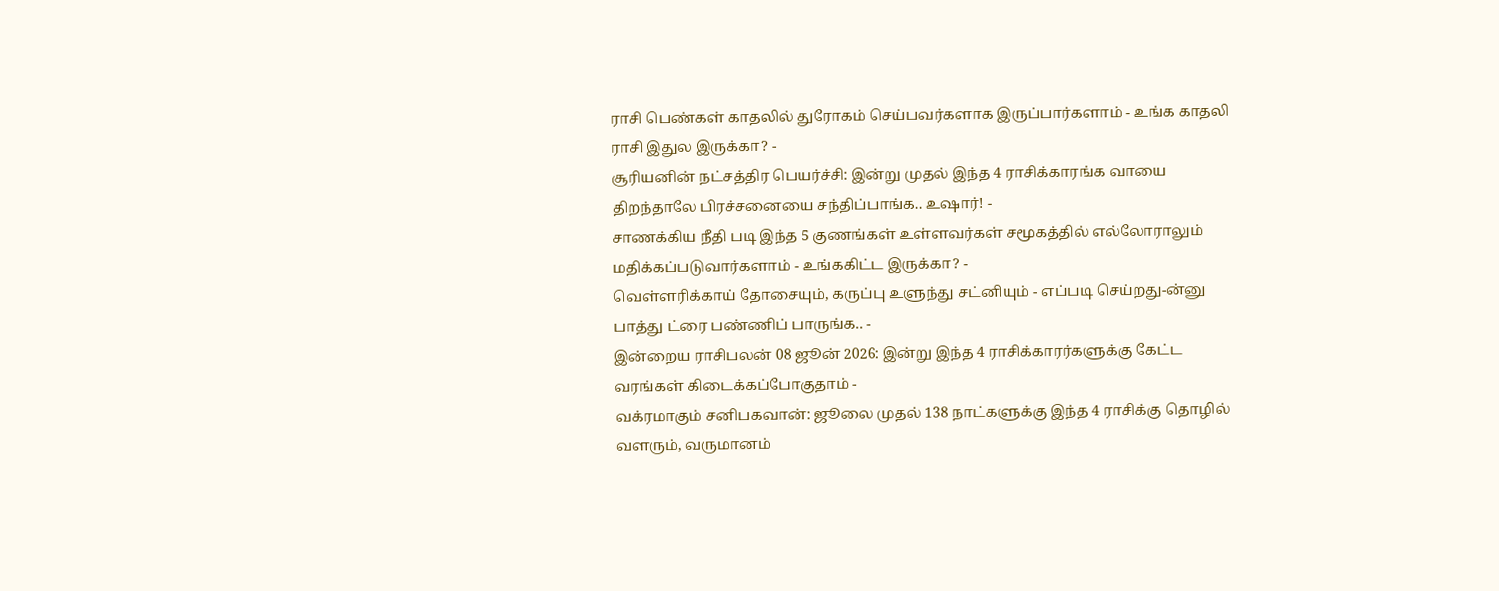ராசி பெண்கள் காதலில் துரோகம் செய்பவர்களாக இருப்பார்களாம் - உங்க காதலி ராசி இதுல இருக்கா? -
சூரியனின் நட்சத்திர பெயர்ச்சி: இன்று முதல் இந்த 4 ராசிக்காரங்க வாயை திறந்தாலே பிரச்சனையை சந்திப்பாங்க.. உஷார்! -
சாணக்கிய நீதி படி இந்த 5 குணங்கள் உள்ளவர்கள் சமூகத்தில் எல்லோராலும் மதிக்கப்படுவார்களாம் - உங்ககிட்ட இருக்கா? -
வெள்ளரிக்காய் தோசையும், கருப்பு உளுந்து சட்னியும் - எப்படி செய்றது-ன்னு பாத்து ட்ரை பண்ணிப் பாருங்க.. -
இன்றைய ராசிபலன் 08 ஜூன் 2026: இன்று இந்த 4 ராசிக்காரர்களுக்கு கேட்ட வரங்கள் கிடைக்கப்போகுதாம் -
வக்ரமாகும் சனிபகவான்: ஜூலை முதல் 138 நாட்களுக்கு இந்த 4 ராசிக்கு தொழில் வளரும், வருமானம்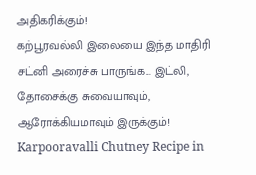அதிகரிக்கும்!
கற்பூரவல்லி இலையை இந்த மாதிரி சட்னி அரைச்சு பாருங்க... இட்லி, தோசைக்கு சுவையாவும், ஆரோக்கியமாவும் இருக்கும்!
Karpooravalli Chutney Recipe in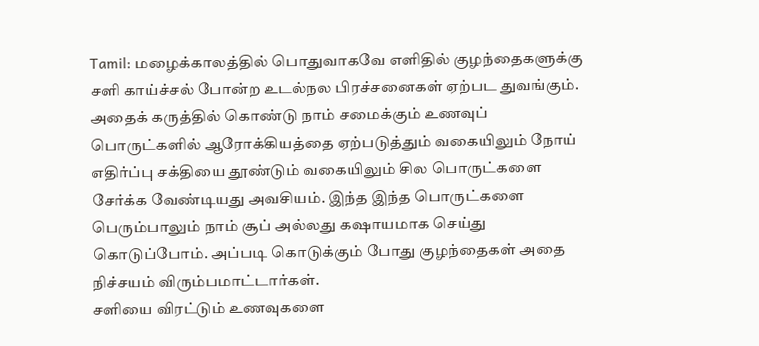Tamil: மழைக்காலத்தில் பொதுவாகவே எளிதில் குழந்தைகளுக்கு சளி காய்ச்சல் போன்ற உடல்நல பிரச்சனைகள் ஏற்பட துவங்கும். அதைக் கருத்தில் கொண்டு நாம் சமைக்கும் உணவுப் பொருட்களில் ஆரோக்கியத்தை ஏற்படுத்தும் வகையிலும் நோய் எதிர்ப்பு சக்தியை தூண்டும் வகையிலும் சில பொருட்களை சேர்க்க வேண்டியது அவசியம். இந்த இந்த பொருட்களை பெரும்பாலும் நாம் சூப் அல்லது கஷாயமாக செய்து கொடுப்போம். அப்படி கொடுக்கும் போது குழந்தைகள் அதை நிச்சயம் விரும்பமாட்டார்கள்.
சளியை விரட்டும் உணவுகளை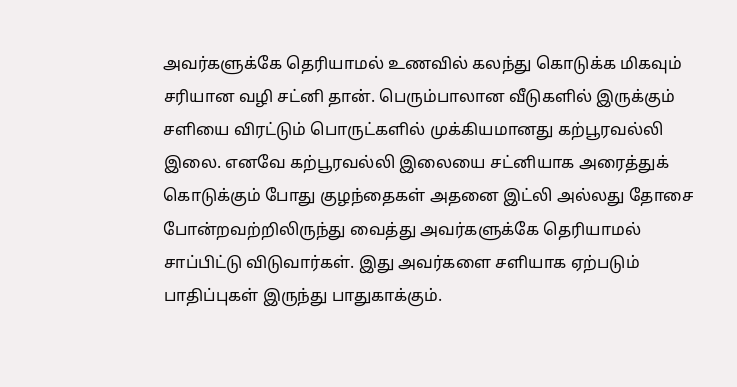அவர்களுக்கே தெரியாமல் உணவில் கலந்து கொடுக்க மிகவும் சரியான வழி சட்னி தான். பெரும்பாலான வீடுகளில் இருக்கும் சளியை விரட்டும் பொருட்களில் முக்கியமானது கற்பூரவல்லி இலை. எனவே கற்பூரவல்லி இலையை சட்னியாக அரைத்துக் கொடுக்கும் போது குழந்தைகள் அதனை இட்லி அல்லது தோசை போன்றவற்றிலிருந்து வைத்து அவர்களுக்கே தெரியாமல் சாப்பிட்டு விடுவார்கள். இது அவர்களை சளியாக ஏற்படும் பாதிப்புகள் இருந்து பாதுகாக்கும்.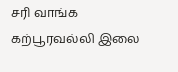சரி வாங்க கற்பூரவல்லி இலை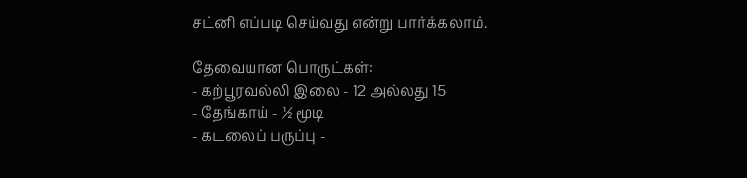சட்னி எப்படி செய்வது என்று பார்க்கலாம்.

தேவையான பொருட்கள்:
- கற்பூரவல்லி இலை - 12 அல்லது 15
- தேங்காய் - ½ மூடி
- கடலைப் பருப்பு -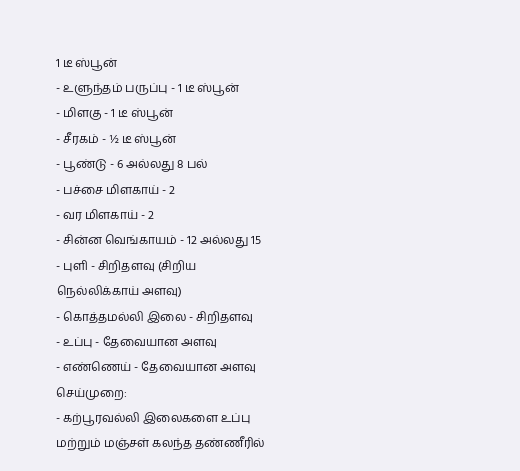1 டீ ஸ்பூன்
- உளுந்தம் பருப்பு - 1 டீ ஸ்பூன்
- மிளகு - 1 டீ ஸ்பூன்
- சீரகம் - ½ டீ ஸ்பூன்
- பூண்டு - 6 அல்லது 8 பல்
- பச்சை மிளகாய் - 2
- வர மிளகாய் - 2
- சின்ன வெங்காயம் - 12 அல்லது 15
- புளி - சிறிதளவு (சிறிய நெல்லிக்காய் அளவு)
- கொத்தமல்லி இலை - சிறிதளவு
- உப்பு - தேவையான அளவு
- எண்ணெய் - தேவையான அளவு
செய்முறை:
- கற்பூரவல்லி இலைகளை உப்பு மற்றும் மஞ்சள் கலந்த தண்ணீரில்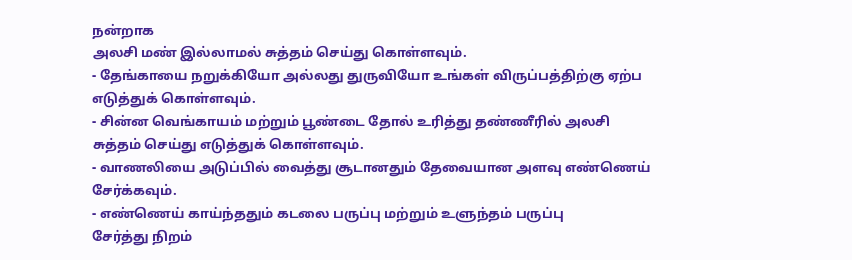நன்றாக
அலசி மண் இல்லாமல் சுத்தம் செய்து கொள்ளவும்.
- தேங்காயை நறுக்கியோ அல்லது துருவியோ உங்கள் விருப்பத்திற்கு ஏற்ப
எடுத்துக் கொள்ளவும்.
- சின்ன வெங்காயம் மற்றும் பூண்டை தோல் உரித்து தண்ணீரில் அலசி
சுத்தம் செய்து எடுத்துக் கொள்ளவும்.
- வாணலியை அடுப்பில் வைத்து சூடானதும் தேவையான அளவு எண்ணெய்
சேர்க்கவும்.
- எண்ணெய் காய்ந்ததும் கடலை பருப்பு மற்றும் உளுந்தம் பருப்பு
சேர்த்து நிறம்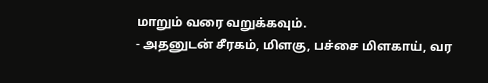மாறும் வரை வறுக்கவும்.
- அதனுடன் சீரகம், மிளகு, பச்சை மிளகாய், வர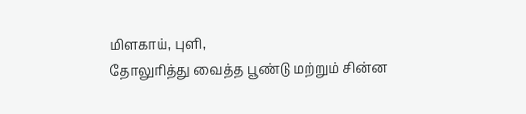மிளகாய், புளி,
தோலுரித்து வைத்த பூண்டு மற்றும் சின்ன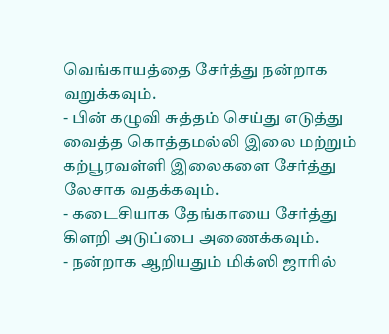வெங்காயத்தை சேர்த்து நன்றாக
வறுக்கவும்.
- பின் கழுவி சுத்தம் செய்து எடுத்து வைத்த கொத்தமல்லி இலை மற்றும்
கற்பூரவள்ளி இலைகளை சேர்த்து லேசாக வதக்கவும்.
- கடைசியாக தேங்காயை சேர்த்து கிளறி அடுப்பை அணைக்கவும்.
- நன்றாக ஆறியதும் மிக்ஸி ஜாரில்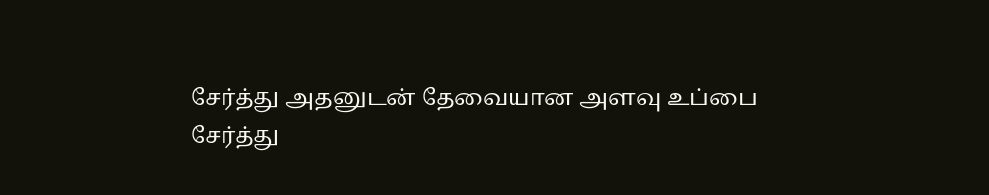சேர்த்து அதனுடன் தேவையான அளவு உப்பை
சேர்த்து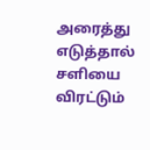அரைத்து எடுத்தால் சளியை விரட்டும்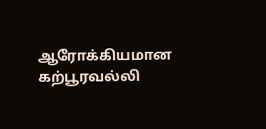ஆரோக்கியமான கற்பூரவல்லி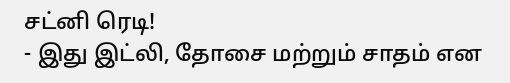சட்னி ரெடி!
- இது இட்லி, தோசை மற்றும் சாதம் என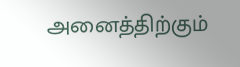அனைத்திற்கும்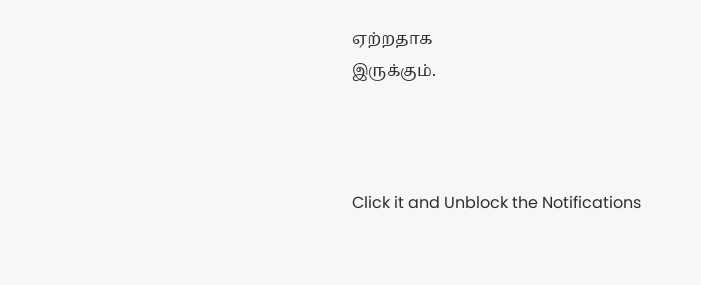ஏற்றதாக
இருக்கும்.



Click it and Unblock the Notifications